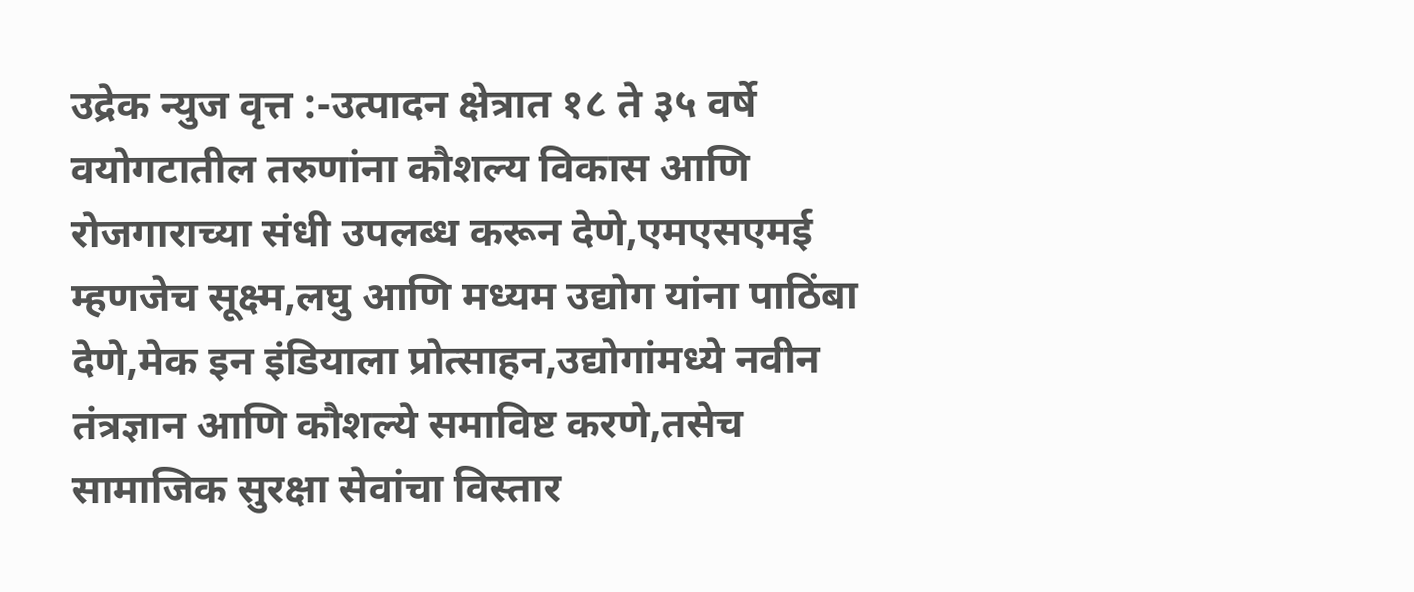उद्रेक न्युज वृत्त :-उत्पादन क्षेत्रात १८ ते ३५ वर्षे वयोगटातील तरुणांना कौशल्य विकास आणि रोजगाराच्या संधी उपलब्ध करून देणे,एमएसएमई म्हणजेच सूक्ष्म,लघु आणि मध्यम उद्योग यांना पाठिंबा देणे,मेक इन इंडियाला प्रोत्साहन,उद्योगांमध्ये नवीन तंत्रज्ञान आणि कौशल्ये समाविष्ट करणे,तसेच सामाजिक सुरक्षा सेवांचा विस्तार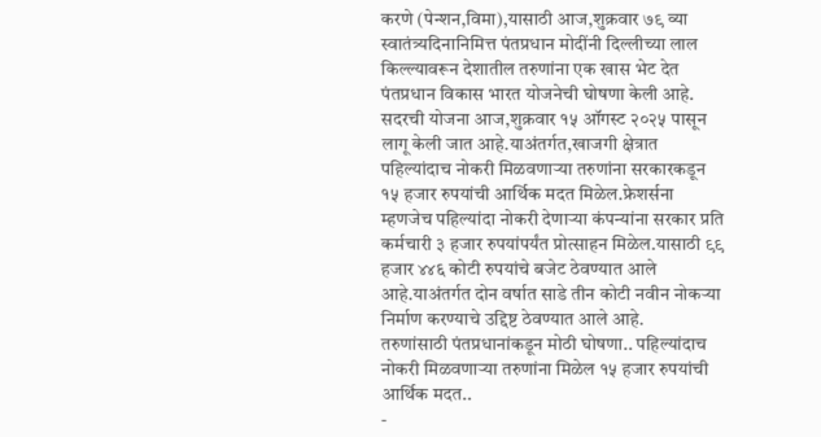करणे (पेन्शन,विमा),यासाठी आज,शुक्रवार ७९ व्या स्वातंत्र्यदिनानिमित्त पंतप्रधान मोदींनी दिल्लीच्या लाल किल्ल्यावरून देशातील तरुणांना एक खास भेट देत पंतप्रधान विकास भारत योजनेची घोषणा केली आहे. सदरची योजना आज,शुक्रवार १५ ऑगस्ट २०२५ पासून लागू केली जात आहे.याअंतर्गत,खाजगी क्षेत्रात पहिल्यांदाच नोकरी मिळवणाऱ्या तरुणांना सरकारकडून १५ हजार रुपयांची आर्थिक मदत मिळेल.फ्रेशर्सना म्हणजेच पहिल्यांदा नोकरी देणाऱ्या कंपन्यांना सरकार प्रति कर्मचारी ३ हजार रुपयांपर्यंत प्रोत्साहन मिळेल.यासाठी ९९ हजार ४४६ कोटी रुपयांचे बजेट ठेवण्यात आले आहे.याअंतर्गत दोन वर्षात साडे तीन कोटी नवीन नोकऱ्या निर्माण करण्याचे उद्दिष्ट ठेवण्यात आले आहे.
तरुणांसाठी पंतप्रधानांकडून मोठी घोषणा.. पहिल्यांदाच नोकरी मिळवणाऱ्या तरुणांना मिळेल १५ हजार रुपयांची आर्थिक मदत..
-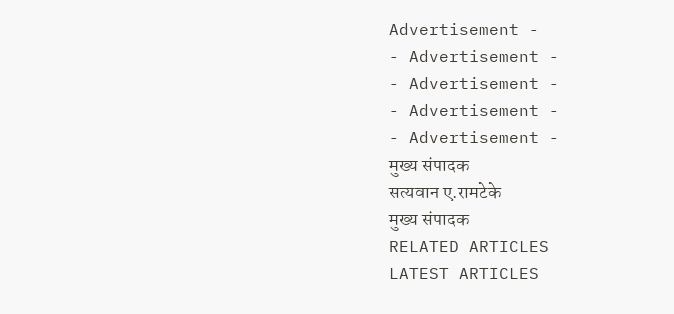Advertisement -
- Advertisement -
- Advertisement -
- Advertisement -
- Advertisement -
मुख्य संपादक
सत्यवान ए.रामटेके
मुख्य संपादक
RELATED ARTICLES
LATEST ARTICLES